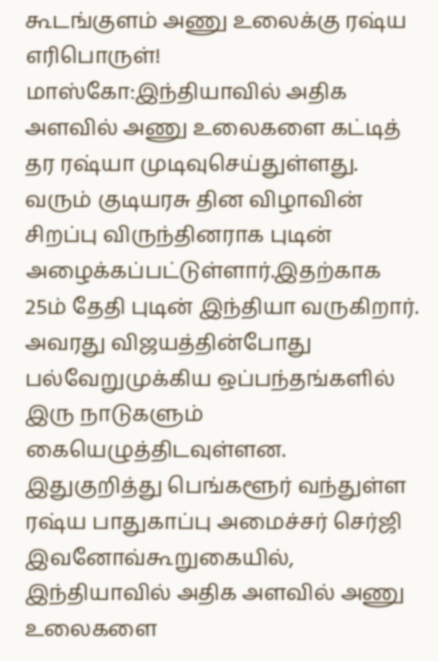கூடங்குளம் அணு உலைக்கு ரஷ்ய எரிபொருள்!
மாஸ்கோ:இந்தியாவில் அதிக அளவில் அணு உலைகளை கட்டித் தர ரஷ்யா முடிவுசெய்துள்ளது.
வரும் குடியரசு தின விழாவின் சிறப்பு விருந்தினராக புடின் அழைக்கப்பட்டுள்ளார்.இதற்காக 25ம் தேதி புடின் இந்தியா வருகிறார். அவரது விஜயத்தின்போது பல்வேறுமுக்கிய ஒப்பந்தங்களில் இரு நாடுகளும் கையெழுத்திடவுள்ளன.
இதுகுறித்து பெங்களூர் வந்துள்ள ரஷ்ய பாதுகாப்பு அமைச்சர் செர்ஜி இவனோவ்கூறுகையில்,
இந்தியாவில் அதிக அளவில் அணு உலைகளை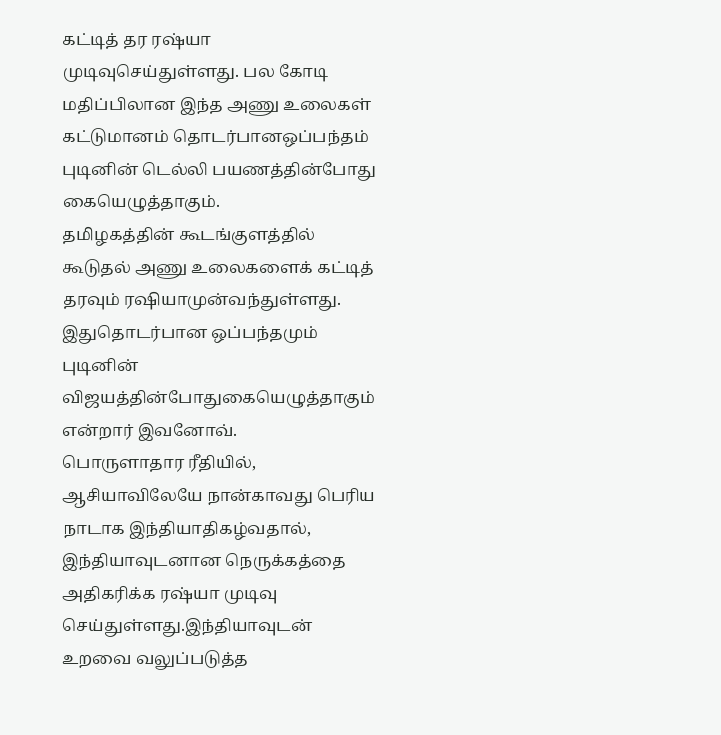கட்டித் தர ரஷ்யா முடிவுசெய்துள்ளது. பல கோடி மதிப்பிலான இந்த அணு உலைகள் கட்டுமானம் தொடர்பானஒப்பந்தம் புடினின் டெல்லி பயணத்தின்போது கையெழுத்தாகும்.
தமிழகத்தின் கூடங்குளத்தில் கூடுதல் அணு உலைகளைக் கட்டித் தரவும் ரஷியாமுன்வந்துள்ளது. இதுதொடர்பான ஒப்பந்தமும் புடினின் விஜயத்தின்போதுகையெழுத்தாகும் என்றார் இவனோவ்.
பொருளாதார ரீதியில், ஆசியாவிலேயே நான்காவது பெரிய நாடாக இந்தியாதிகழ்வதால், இந்தியாவுடனான நெருக்கத்தை அதிகரிக்க ரஷ்யா முடிவு செய்துள்ளது.இந்தியாவுடன் உறவை வலுப்படுத்த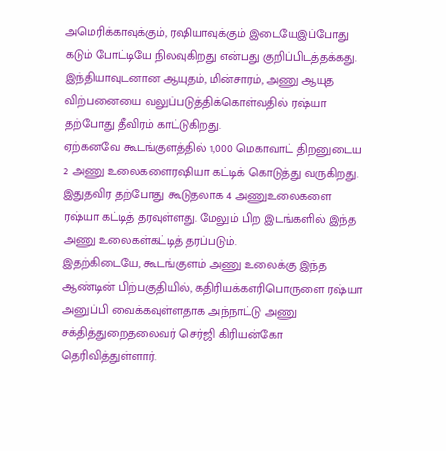அமெரிக்காவுக்கும், ரஷியாவுக்கும் இடையேஇப்போது கடும் போட்டியே நிலவுகிறது என்பது குறிப்பிடத்தக்கது.
இந்தியாவுடனான ஆயுதம், மின்சாரம், அணு ஆயுத விற்பனையை வலுப்படுத்திக்கொள்வதில் ரஷ்யா தற்போது தீவிரம் காட்டுகிறது.
ஏற்கனவே கூடங்குளத்தில் 1,000 மெகாவாட் திறனுடைய 2 அணு உலைகளைரஷியா கட்டிக் கொடுத்து வருகிறது. இதுதவிர தற்போது கூடுதலாக 4 அணுஉலைகளை ரஷ்யா கட்டித் தரவுள்ளது. மேலும் பிற இடங்களில் இந்த அணு உலைகள்கட்டித் தரப்படும்.
இதற்கிடையே, கூடங்குளம் அணு உலைக்கு இந்த ஆண்டின் பிற்பகுதியில், கதிரியக்கஎரிபொருளை ரஷ்யா அனுப்பி வைக்கவுள்ளதாக அந்நாட்டு அணு சக்தித்துறைதலைவர் செர்ஜி கிரியன்கோ தெரிவித்துள்ளார்.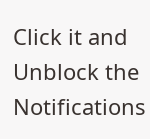Click it and Unblock the Notifications